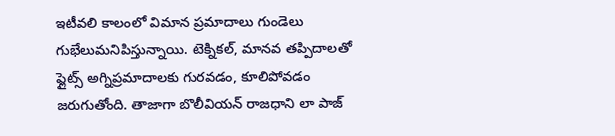ఇటీవలి కాలంలో విమాన ప్రమాదాలు గుండెలు గుభేలుమనిపిస్తున్నాయి. టెక్నికల్, మానవ తప్పిదాలతో ఫ్లైట్స్ అగ్నిప్రమాదాలకు గురవడం, కూలిపోవడం జరుగుతోంది. తాజాగా బొలీవియన్ రాజధాని లా పాజ్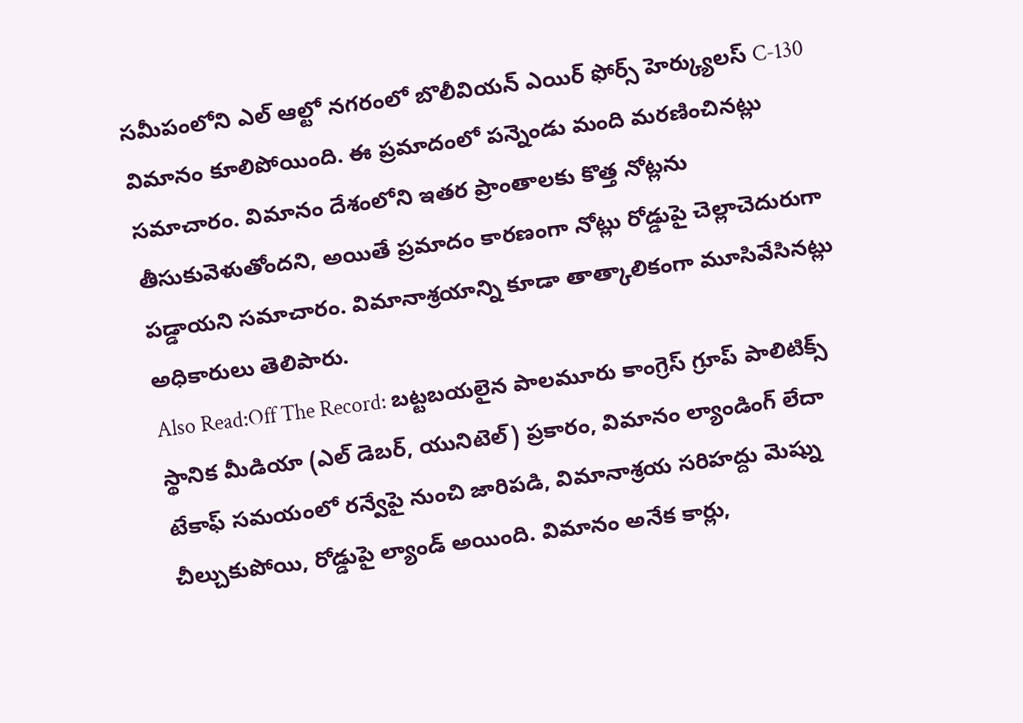సమీపంలోని ఎల్ ఆల్టో నగరంలో బొలీవియన్ ఎయిర్ ఫోర్స్ హెర్క్యులస్ C-130 విమానం కూలిపోయింది. ఈ ప్రమాదంలో పన్నెండు మంది మరణించినట్లు సమాచారం. విమానం దేశంలోని ఇతర ప్రాంతాలకు కొత్త నోట్లను తీసుకువెళుతోందని, అయితే ప్రమాదం కారణంగా నోట్లు రోడ్డుపై చెల్లాచెదురుగా పడ్డాయని సమాచారం. విమానాశ్రయాన్ని కూడా తాత్కాలికంగా మూసివేసినట్లు అధికారులు తెలిపారు.
Also Read:Off The Record: బట్టబయలైన పాలమూరు కాంగ్రెస్ గ్రూప్ పాలిటిక్స్
స్థానిక మీడియా (ఎల్ డెబర్, యునిటెల్) ప్రకారం, విమానం ల్యాండింగ్ లేదా టేకాఫ్ సమయంలో రన్వేపై నుంచి జారిపడి, విమానాశ్రయ సరిహద్దు మెష్ను చీల్చుకుపోయి, రోడ్డుపై ల్యాండ్ అయింది. విమానం అనేక కార్లు,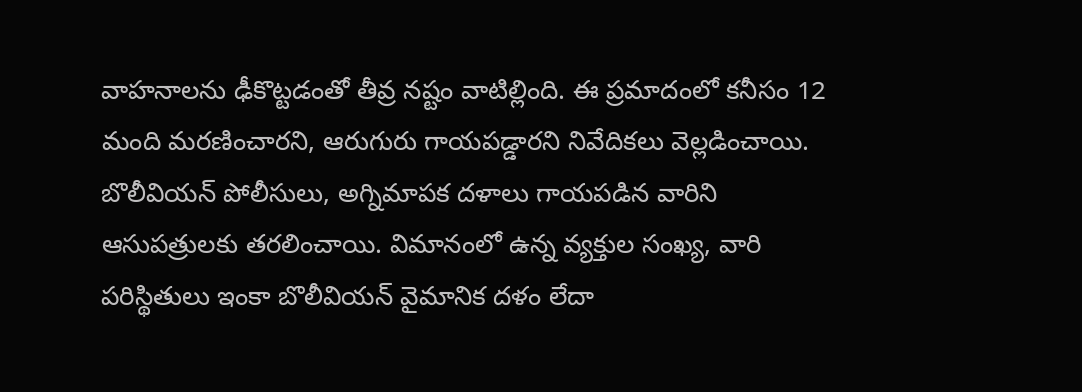వాహనాలను ఢీకొట్టడంతో తీవ్ర నష్టం వాటిల్లింది. ఈ ప్రమాదంలో కనీసం 12 మంది మరణించారని, ఆరుగురు గాయపడ్డారని నివేదికలు వెల్లడించాయి. బొలీవియన్ పోలీసులు, అగ్నిమాపక దళాలు గాయపడిన వారిని ఆసుపత్రులకు తరలించాయి. విమానంలో ఉన్న వ్యక్తుల సంఖ్య, వారి పరిస్థితులు ఇంకా బొలీవియన్ వైమానిక దళం లేదా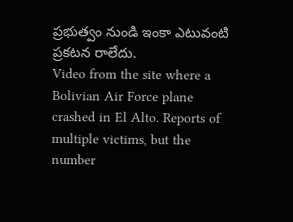ప్రభుత్వం నుండి ఇంకా ఎటువంటి ప్రకటన రాలేదు.
Video from the site where a Bolivian Air Force plane crashed in El Alto. Reports of multiple victims, but the number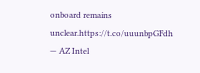onboard remains unclear.https://t.co/uuunbpGFdh
— AZ Intel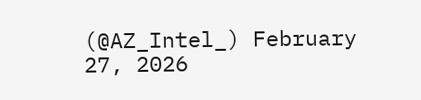(@AZ_Intel_) February 27, 2026